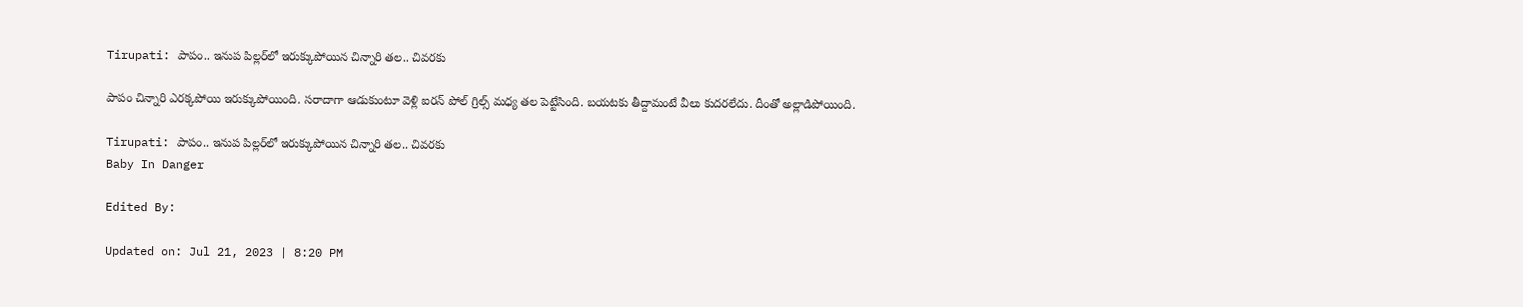Tirupati: పాపం.. ఇనుప పిల్లర్‌లో ఇరుక్కుపోయిన చిన్నారి తల.. చివరకు

పాపం చిన్నారి ఎరక్కపోయి ఇరుక్కుపోయింది. సరాదాగా ఆడుకుంటూ వెళ్లి ఐరన్ పోల్‌ గ్రిల్స్ మధ్య తల పెట్టేసింది. బయటకు తీద్దామంటే వీలు కుదరలేదు. దీంతో అల్లాడిపోయింది.

Tirupati: పాపం.. ఇనుప పిల్లర్‌లో ఇరుక్కుపోయిన చిన్నారి తల.. చివరకు
Baby In Danger

Edited By:

Updated on: Jul 21, 2023 | 8:20 PM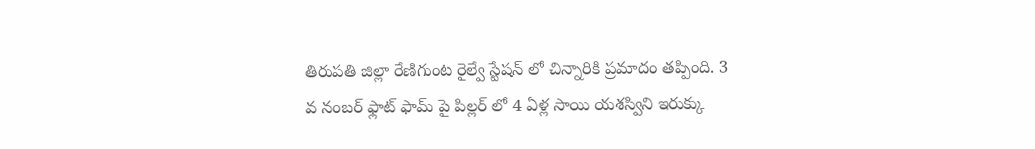తిరుపతి జిల్లా రేణిగుంట రైల్వే స్టేషన్ లో చిన్నారికి ప్రమాదం తప్పింది. 3 వ నంబర్ ఫ్లాట్ ఫామ్ పై పిల్లర్ లో 4 ఏళ్ల సాయి యశస్విని ఇరుక్కు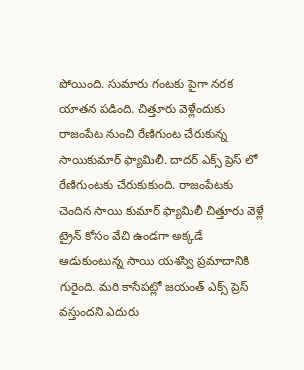పోయింది. సుమారు గంటకు పైగా నరక యాతన పడింది. చిత్తూరు వెళ్లేందుకు రాజంపేట నుంచి రేణిగుంట చేరుకున్న సాయికుమార్ ఫ్యామిలీ. దాదర్ ఎక్స్ ప్రెస్ లో రేణిగుంటకు చేరుకుకుంది. రాజంపేటకు చెందిన సాయి కుమార్ ఫ్యామిలీ చిత్తూరు వెళ్లే ట్రైన్ కోసం వేచి ఉండగా అక్కడే ఆడుకుంటున్న సాయి యశస్వి ప్రమాదానికి గురైంది. మరి కాసేపట్లో జయంత్ ఎక్స్ ప్రెస్ వస్తుందని ఎదురు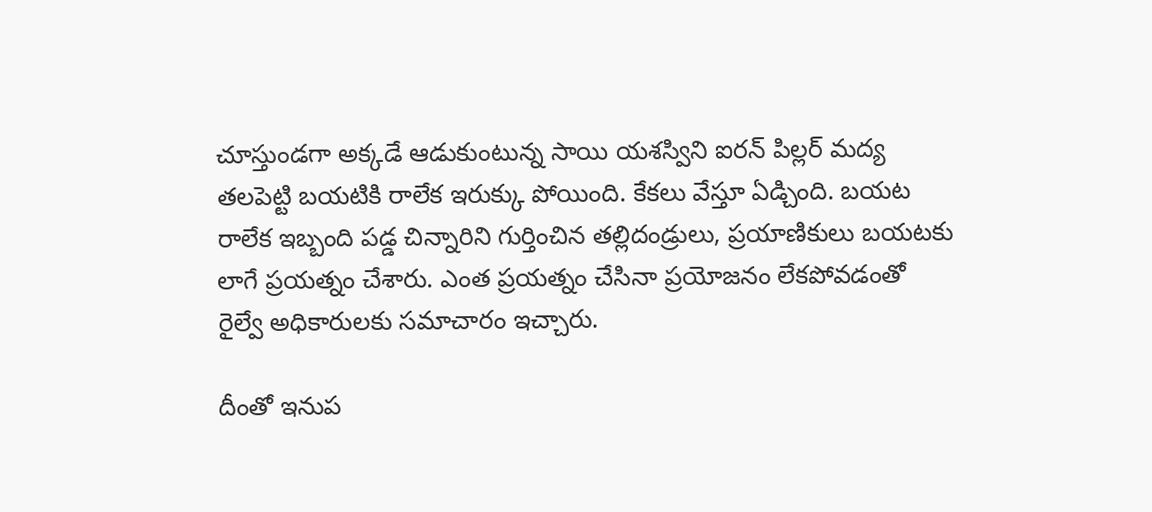చూస్తుండగా అక్కడే ఆడుకుంటున్న సాయి యశస్విని ఐరన్ పిల్లర్ మద్య తలపెట్టి బయటికి రాలేక ఇరుక్కు పోయింది. కేకలు వేస్తూ ఏడ్చింది. బయట రాలేక ఇబ్బంది పడ్డ చిన్నారిని గుర్తించిన తల్లిదండ్రులు, ప్రయాణికులు బయటకు లాగే ప్రయత్నం చేశారు. ఎంత ప్రయత్నం చేసినా ప్రయోజనం లేకపోవడంతో రైల్వే అధికారులకు సమాచారం ఇచ్చారు.

దీంతో ఇనుప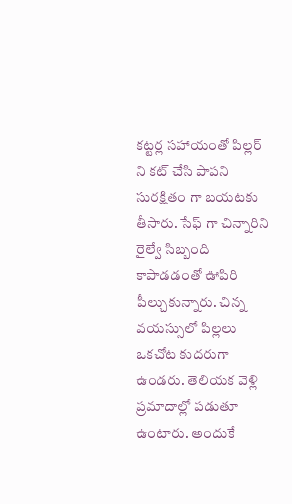కట్టర్ల సహాయంతో పిల్లర్ ని కట్ చేసి పాపని సురక్షితం గా బయటకు తీసారు. సేఫ్ గా చిన్నారిని రైల్వే సిబ్బంది కాపాడడంతో ఊపిరి పీల్చుకున్నారు. చిన్న వయస్సులో పిల్లలు ఒకచోట కుదరుగా ఉండరు. తెలియక వెళ్లి ప్రమాదాల్లో పడుతూ ఉంటారు. అందుకే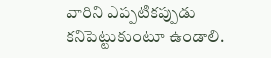వారిని ఎప్పటికప్పుడు కనిపెట్టుకుంటూ ఉండాలి.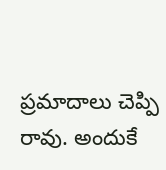ప్రమాదాలు చెప్పి రావు. అందుకే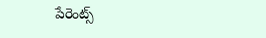పేరెంట్స్‌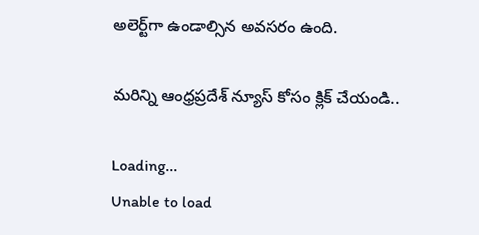అలెర్ట్‌గా ఉండాల్సిన అవసరం ఉంది.

మరిన్ని ఆంధ్రప్రదేశ్ న్యూస్ కోసం క్లిక్ చేయండి..

Loading...
Unable to load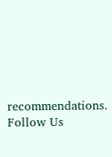recommendations.
Follow Us